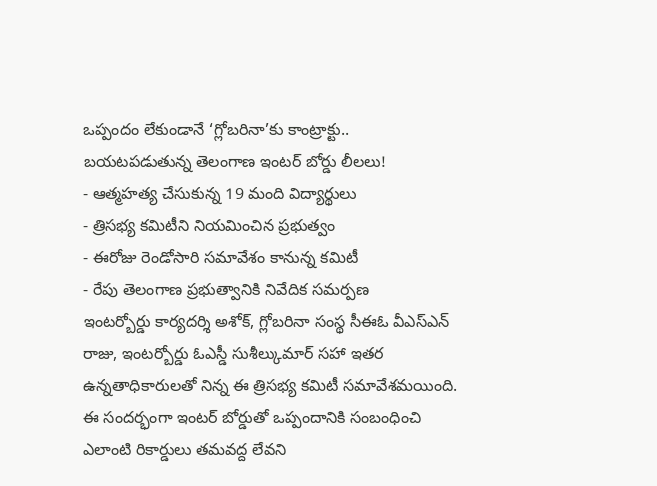ఒప్పందం లేకుండానే ‘గ్లోబరినా’కు కాంట్రాక్టు.. బయటపడుతున్న తెలంగాణ ఇంటర్ బోర్డు లీలలు!
- ఆత్మహత్య చేసుకున్న 19 మంది విద్యార్థులు
- త్రిసభ్య కమిటీని నియమించిన ప్రభుత్వం
- ఈరోజు రెండోసారి సమావేశం కానున్న కమిటీ
- రేపు తెలంగాణ ప్రభుత్వానికి నివేదిక సమర్పణ
ఇంటర్బోర్డు కార్యదర్శి అశోక్, గ్లోబరినా సంస్థ సీఈఓ వీఎస్ఎన్ రాజు, ఇంటర్బోర్డు ఓఎస్డీ సుశీల్కుమార్ సహా ఇతర ఉన్నతాధికారులతో నిన్న ఈ త్రిసభ్య కమిటీ సమావేశమయింది. ఈ సందర్భంగా ఇంటర్ బోర్డుతో ఒప్పందానికి సంబంధించి ఎలాంటి రికార్డులు తమవద్ద లేవని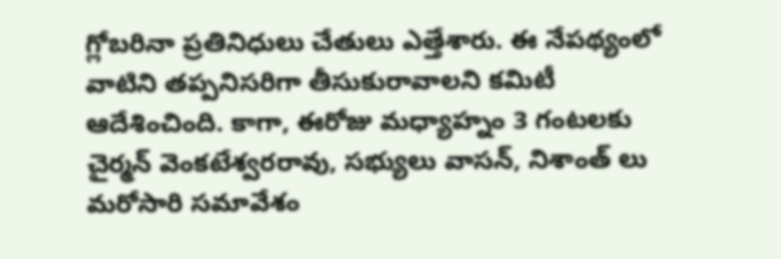గ్లోబరినా ప్రతినిధులు చేతులు ఎత్తేశారు. ఈ నేపథ్యంలో వాటిని తప్పనిసరిగా తీసుకురావాలని కమిటీ ఆదేశించింది. కాగా, ఈరోజు మధ్యాహ్నం 3 గంటలకు చైర్మన్ వెంకటేశ్వరరావు, సభ్యులు వాసన్, నిశాంత్ లు మరోసారి సమావేశం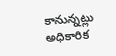కానున్నట్లు అధికారిక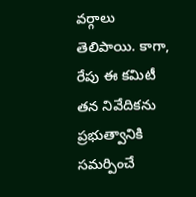వర్గాలు తెలిపాయి. కాగా, రేపు ఈ కమిటీ తన నివేదికను ప్రభుత్వానికి సమర్పించే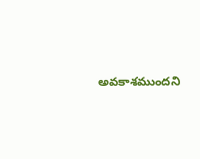అవకాశముందని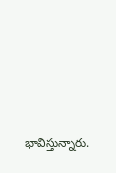భావిస్తున్నారు.